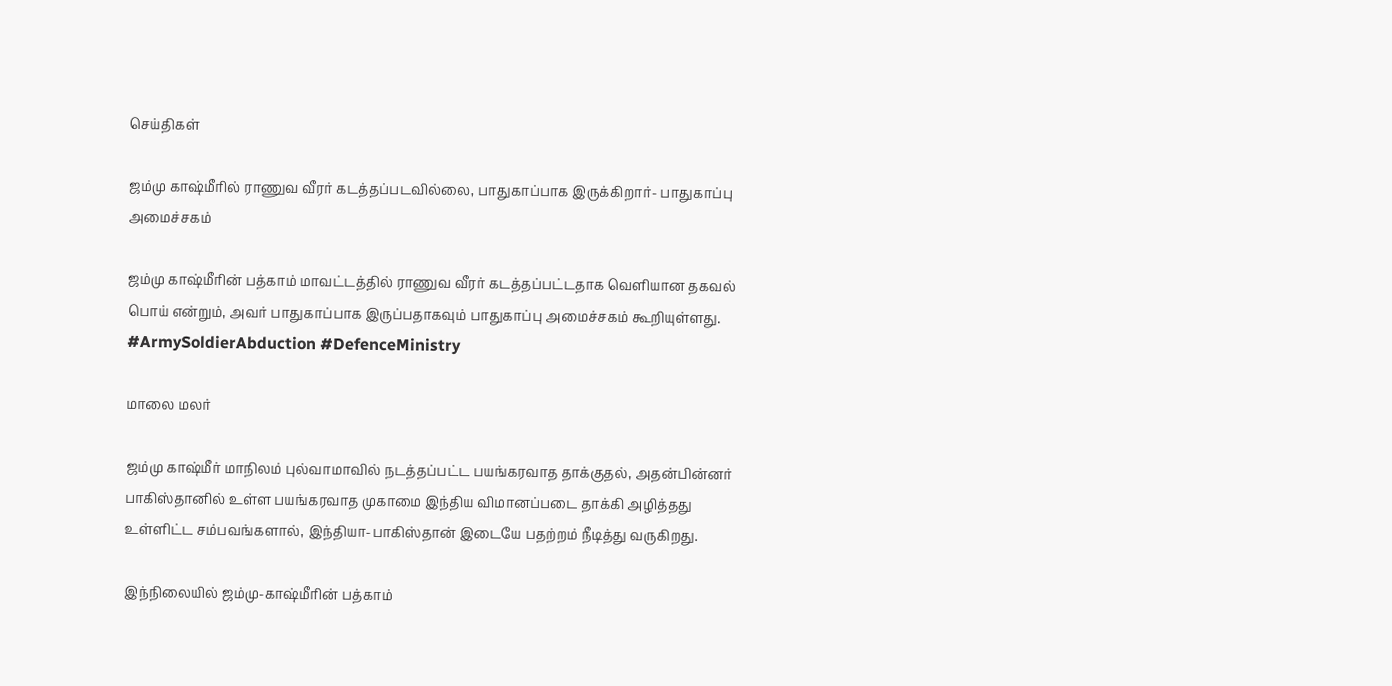செய்திகள்

ஜம்மு காஷ்மீரில் ராணுவ வீரர் கடத்தப்படவில்லை, பாதுகாப்பாக இருக்கிறார்- பாதுகாப்பு அமைச்சகம்

ஜம்மு காஷ்மீரின் பத்காம் மாவட்டத்தில் ராணுவ வீரர் கடத்தப்பட்டதாக வெளியான தகவல் பொய் என்றும், அவர் பாதுகாப்பாக இருப்பதாகவும் பாதுகாப்பு அமைச்சகம் கூறியுள்ளது. #ArmySoldierAbduction #DefenceMinistry

மாலை மலர்

ஜம்மு காஷ்மீர் மாநிலம் புல்வாமாவில் நடத்தப்பட்ட பயங்கரவாத தாக்குதல், அதன்பின்னர் பாகிஸ்தானில் உள்ள பயங்கரவாத முகாமை இந்திய விமானப்படை தாக்கி அழித்தது உள்ளிட்ட சம்பவங்களால், இந்தியா-பாகிஸ்தான் இடையே பதற்றம் நீடித்து வருகிறது.

இந்நிலையில் ஜம்மு-காஷ்மீரின் பத்காம்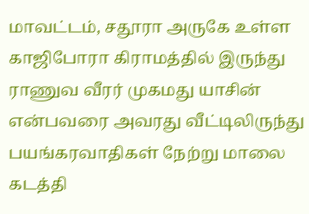மாவட்டம், சதூரா அருகே உள்ள காஜிபோரா கிராமத்தில் இருந்து ராணுவ வீரர் முகமது யாசின் என்பவரை அவரது வீட்டிலிருந்து பயங்கரவாதிகள் நேற்று மாலை கடத்தி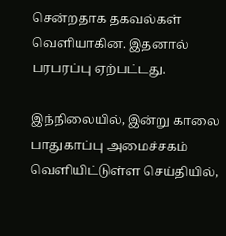சென்றதாக தகவல்கள் வெளியாகின. இதனால் பரபரப்பு ஏற்பட்டது.

இந்நிலையில், இன்று காலை பாதுகாப்பு அமைச்சகம் வெளியிட்டுள்ள செய்தியில்,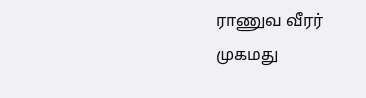ராணுவ வீரர் முகமது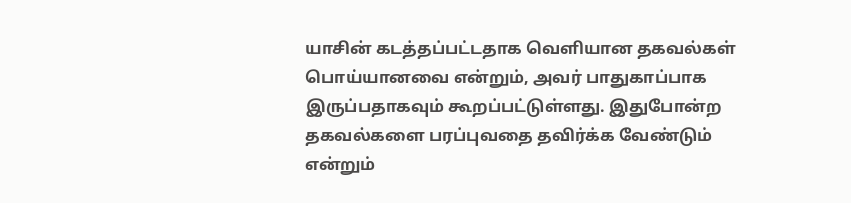யாசின் கடத்தப்பட்டதாக வெளியான தகவல்கள் பொய்யானவை என்றும், அவர் பாதுகாப்பாக இருப்பதாகவும் கூறப்பட்டுள்ளது. இதுபோன்ற தகவல்களை பரப்புவதை தவிர்க்க வேண்டும் என்றும்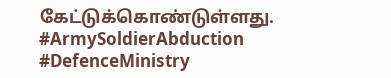கேட்டுக்கொண்டுள்ளது. #ArmySoldierAbduction #DefenceMinistry